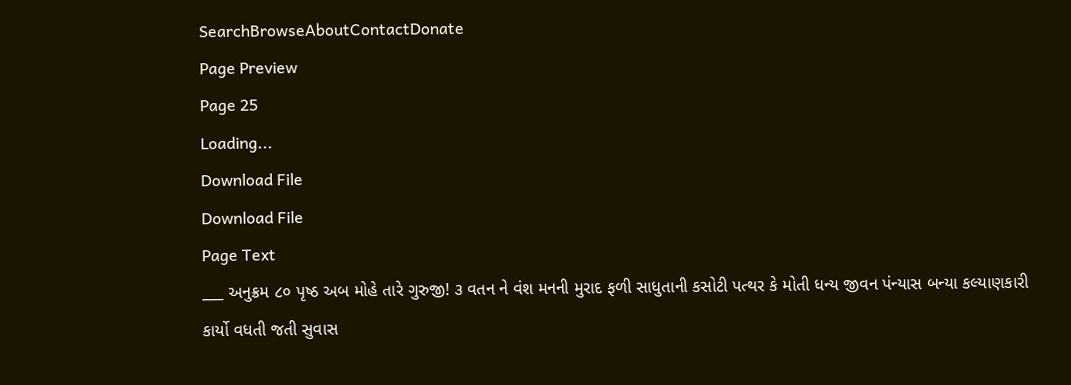SearchBrowseAboutContactDonate
Page Preview
Page 25
Loading...
Download File
Download File
Page Text
___ અનુક્રમ ૮૦ પૃષ્ઠ અબ મોહે તારે ગુરુજી! ૩ વતન ને વંશ મનની મુરાદ ફળી સાધુતાની કસોટી પત્થર કે મોતી ધન્ય જીવન પંન્યાસ બન્યા કલ્યાણકારી કાર્યો વધતી જતી સુવાસ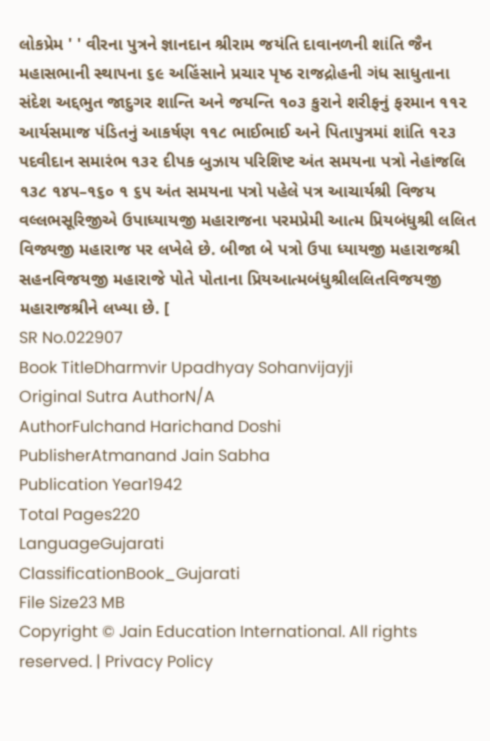લોકપ્રેમ ' ' વીરના પુત્રને જ્ઞાનદાન શ્રીરામ જયંતિ દાવાનળની શાંતિ જૈન મહાસભાની સ્થાપના ૬૯ અહિંસાને પ્રચાર પૃષ્ઠ રાજદ્રોહની ગંધ સાધુતાના સંદેશ અદ્દભુત જાદુગર શાન્તિ અને જયન્તિ ૧૦૩ કુરાને શરીફનું ફરમાન ૧૧૨ આર્યસમાજ પંડિતનું આકર્ષણ ૧૧૮ ભાઈભાઈ અને પિતાપુત્રમાં શાંતિ ૧૨૩ પદવીદાન સમારંભ ૧૩૨ દીપક બુઝાય પરિશિષ્ટ અંત સમયના પત્રો નેહાંજલિ ૧૩૮ ૧૪૫–૧૬૦ ૧ ૬૫ અંત સમયના પત્રો પહેલે પત્ર આચાર્યશ્રી વિજય વલ્લભસૂરિજીએ ઉપાધ્યાયજી મહારાજના પરમપ્રેમી આત્મ પ્રિયબંધુશ્રી લલિત વિજ્યજી મહારાજ પર લખેલે છે. બીજા બે પત્રો ઉપા ધ્યાયજી મહારાજશ્રી સહનવિજયજી મહારાજે પોતે પોતાના પ્રિયઆત્મબંધુશ્રીલલિતવિજયજી મહારાજશ્રીને લખ્યા છે. [
SR No.022907
Book TitleDharmvir Upadhyay Sohanvijayji
Original Sutra AuthorN/A
AuthorFulchand Harichand Doshi
PublisherAtmanand Jain Sabha
Publication Year1942
Total Pages220
LanguageGujarati
ClassificationBook_Gujarati
File Size23 MB
Copyright © Jain Education International. All rights reserved. | Privacy Policy